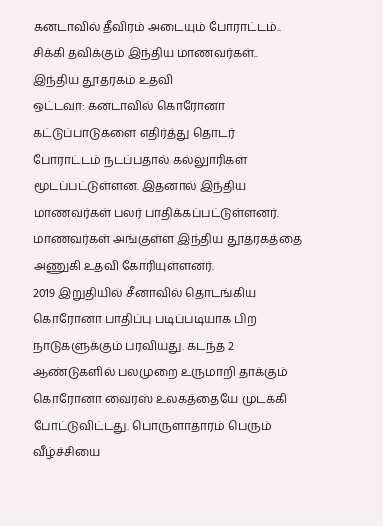கனடாவில் தீவிரம் அடையும் போராட்டம்.. சிக்கி தவிக்கும் இந்திய மாணவர்கள்.. இந்திய தூதரகம் உதவி
ஒட்டவா: கனடாவில் கொரோனா கட்டுப்பாடுகளை எதிர்த்து தொடர் போராட்டம் நடப்பதால் கல்லுாரிகள் மூடப்பட்டுள்ளன. இதனால் இந்திய மாணவர்கள் பலர் பாதிக்கப்பட்டுள்ளனர். மாணவர்கள் அங்குள்ள இந்திய தூதரகத்தை அணுகி உதவி கோரியுள்ளனர்.
2019 இறுதியில் சீனாவில் தொடங்கிய கொரோனா பாதிப்பு படிப்படியாக பிற நாடுகளுக்கும் பரவியது. கடந்த 2 ஆண்டுகளில் பலமுறை உருமாறி தாக்கும் கொரோனா வைரஸ் உலகத்தையே முடக்கி போட்டுவிட்டது. பொருளாதாரம் பெரும் வீழ்ச்சியை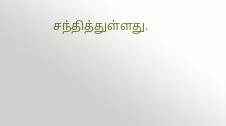சந்தித்துள்ளது.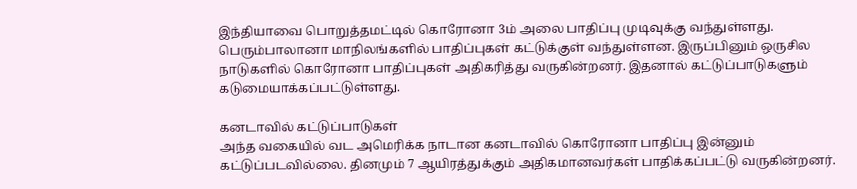இந்தியாவை பொறுத்தமட்டில் கொரோனா 3ம் அலை பாதிப்பு முடிவுக்கு வந்துள்ளது. பெரும்பாலானா மாநிலங்களில் பாதிப்புகள் கட்டுக்குள் வந்துள்ளன. இருப்பினும் ஒருசில நாடுகளில் கொரோனா பாதிப்புகள் அதிகரித்து வருகின்றனர். இதனால் கட்டுப்பாடுகளும் கடுமையாக்கப்பட்டுள்ளது.

கனடாவில் கட்டுப்பாடுகள்
அந்த வகையில் வட அமெரிக்க நாடான கனடாவில் கொரோனா பாதிப்பு இன்னும் கட்டுப்படவில்லை. தினமும் 7 ஆயிரத்துக்கும் அதிகமானவர்கள் பாதிக்கப்பட்டு வருகின்றனர்.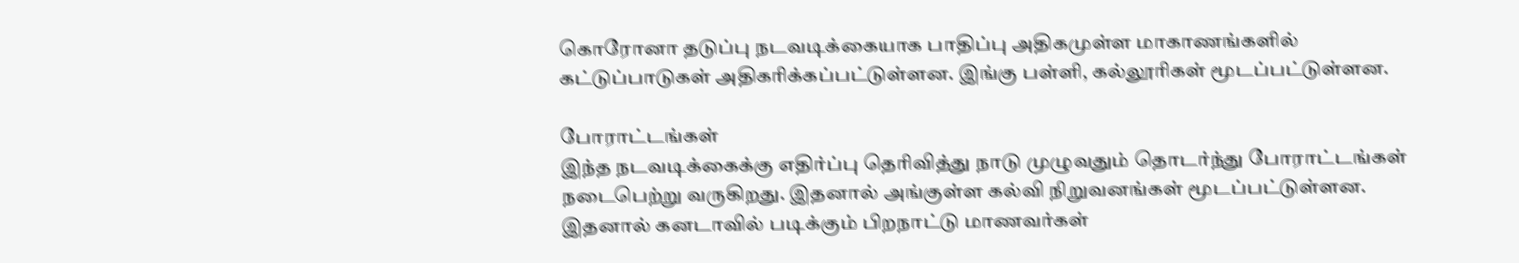கொரோனா தடுப்பு நடவடிக்கையாக பாதிப்பு அதிகமுள்ள மாகாணங்களில் கட்டுப்பாடுகள் அதிகரிக்கப்பட்டுள்ளன. இங்கு பள்ளி, கல்லூரிகள் மூடப்பட்டுள்ளன.

போராட்டங்கள்
இந்த நடவடிக்கைக்கு எதிர்ப்பு தெரிவித்து நாடு முழுவதும் தொடர்ந்து போராட்டங்கள் நடைபெற்று வருகிறது. இதனால் அங்குள்ள கல்வி நிறுவனங்கள் மூடப்பட்டுள்ளன. இதனால் கனடாவில் படிக்கும் பிறநாட்டு மாணவர்கள்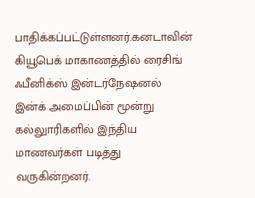பாதிக்கப்பட்டுள்ளனர்.கனடாவின் கியூபெக் மாகாணத்தில் ரைசிங் ஃபீனிக்ஸ் இன்டர்நேஷனல் இன்க் அமைப்பின் மூன்று கல்லுாரிகளில் இந்திய மாணவர்கள் படித்து வருகின்றனர்.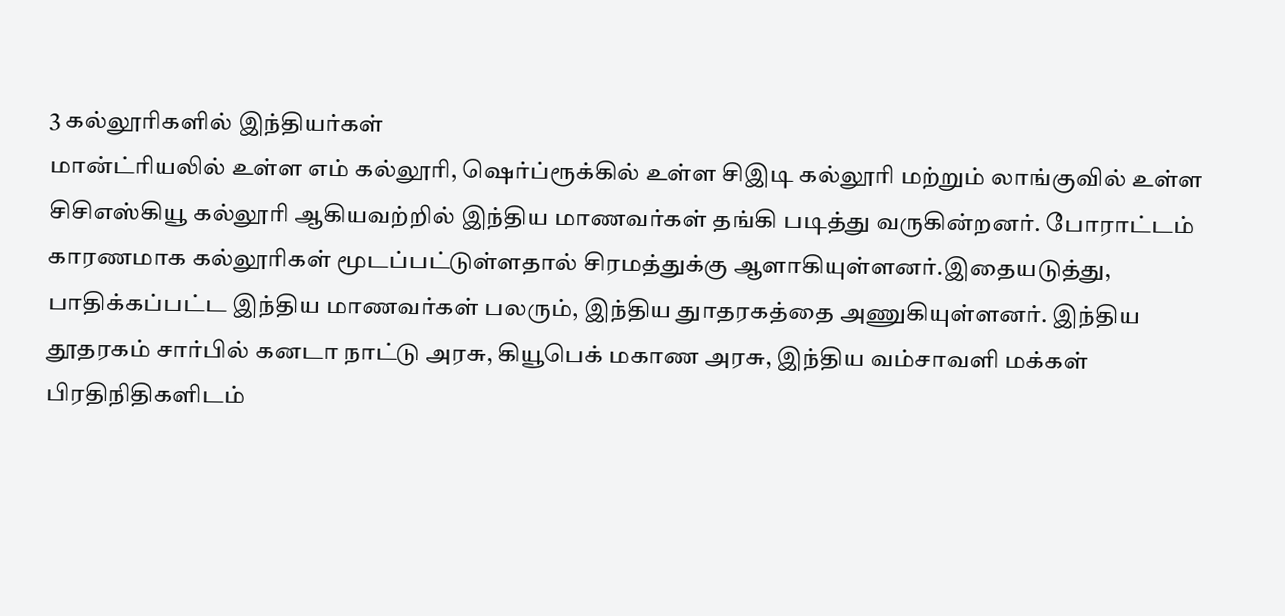3 கல்லூரிகளில் இந்தியர்கள்
மான்ட்ரியலில் உள்ள எம் கல்லூரி, ஷெர்ப்ரூக்கில் உள்ள சிஇடி கல்லூரி மற்றும் லாங்குவில் உள்ள சிசிஎஸ்கியூ கல்லூரி ஆகியவற்றில் இந்திய மாணவர்கள் தங்கி படித்து வருகின்றனர். போராட்டம் காரணமாக கல்லூரிகள் மூடப்பட்டுள்ளதால் சிரமத்துக்கு ஆளாகியுள்ளனர்.இதையடுத்து, பாதிக்கப்பட்ட இந்திய மாணவர்கள் பலரும், இந்திய துாதரகத்தை அணுகியுள்ளனர். இந்திய தூதரகம் சார்பில் கனடா நாட்டு அரசு, கியூபெக் மகாண அரசு, இந்திய வம்சாவளி மக்கள் பிரதிநிதிகளிடம்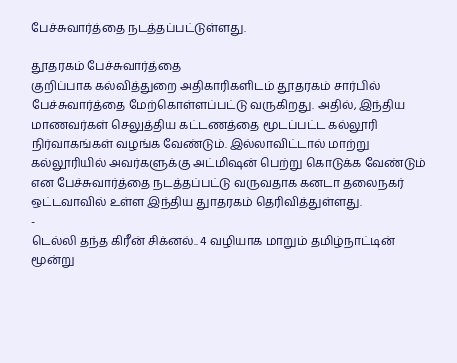பேச்சுவார்த்தை நடத்தப்பட்டுள்ளது.

தூதரகம் பேச்சுவார்த்தை
குறிப்பாக கல்வித்துறை அதிகாரிகளிடம் தூதரகம் சார்பில் பேச்சுவார்த்தை மேற்கொள்ளப்பட்டு வருகிறது. அதில், இந்திய மாணவர்கள் செலுத்திய கட்டணத்தை மூடப்பட்ட கல்லூரி நிர்வாகங்கள் வழங்க வேண்டும். இல்லாவிட்டால் மாற்று கல்லூரியில் அவர்களுக்கு அட்மிஷன் பெற்று கொடுக்க வேண்டும் என பேச்சுவார்த்தை நடத்தப்பட்டு வருவதாக கனடா தலைநகர் ஒட்டவாவில் உள்ள இந்திய துாதரகம் தெரிவித்துள்ளது.
-
டெல்லி தந்த கிரீன் சிக்னல்.. 4 வழியாக மாறும் தமிழ்நாட்டின் மூன்று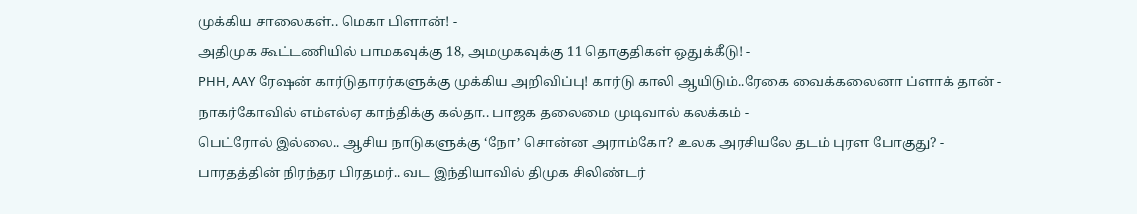முக்கிய சாலைகள்.. மெகா பிளான்! -
அதிமுக கூட்டணியில் பாமகவுக்கு 18, அமமுகவுக்கு 11 தொகுதிகள் ஒதுக்கீடு! -
PHH, AAY ரேஷன் கார்டுதாரர்களுக்கு முக்கிய அறிவிப்பு! கார்டு காலி ஆயிடும்..ரேகை வைக்கலைனா ப்ளாக் தான் -
நாகர்கோவில் எம்எல்ஏ காந்திக்கு கல்தா.. பாஜக தலைமை முடிவால் கலக்கம் -
பெட்ரோல் இல்லை.. ஆசிய நாடுகளுக்கு ‘நோ’ சொன்ன அராம்கோ? உலக அரசியலே தடம் புரள போகுது? -
பாரதத்தின் நிரந்தர பிரதமர்.. வட இந்தியாவில் திமுக சிலிண்டர்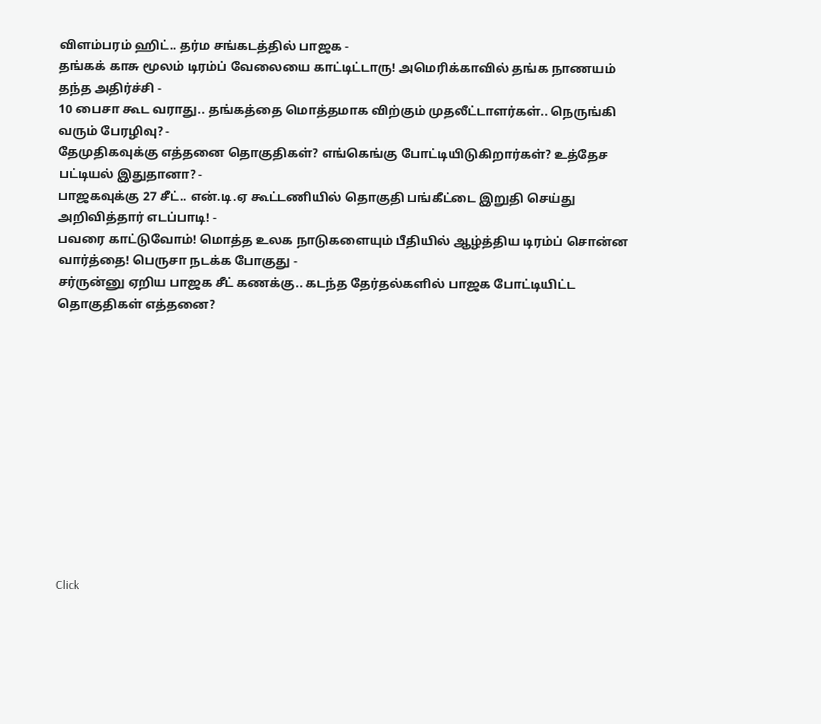விளம்பரம் ஹிட்.. தர்ம சங்கடத்தில் பாஜக -
தங்கக் காசு மூலம் டிரம்ப் வேலையை காட்டிட்டாரு! அமெரிக்காவில் தங்க நாணயம் தந்த அதிர்ச்சி -
10 பைசா கூட வராது.. தங்கத்தை மொத்தமாக விற்கும் முதலீட்டாளர்கள்.. நெருங்கி வரும் பேரழிவு? -
தேமுதிகவுக்கு எத்தனை தொகுதிகள்? எங்கெங்கு போட்டியிடுகிறார்கள்? உத்தேச பட்டியல் இதுதானா? -
பாஜகவுக்கு 27 சீட்.. என்.டி.ஏ கூட்டணியில் தொகுதி பங்கீட்டை இறுதி செய்து அறிவித்தார் எடப்பாடி! -
பவரை காட்டுவோம்! மொத்த உலக நாடுகளையும் பீதியில் ஆழ்த்திய டிரம்ப் சொன்ன வார்த்தை! பெருசா நடக்க போகுது -
சர்ருன்னு ஏறிய பாஜக சீட் கணக்கு.. கடந்த தேர்தல்களில் பாஜக போட்டியிட்ட தொகுதிகள் எத்தனை?












Click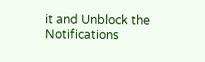it and Unblock the Notifications